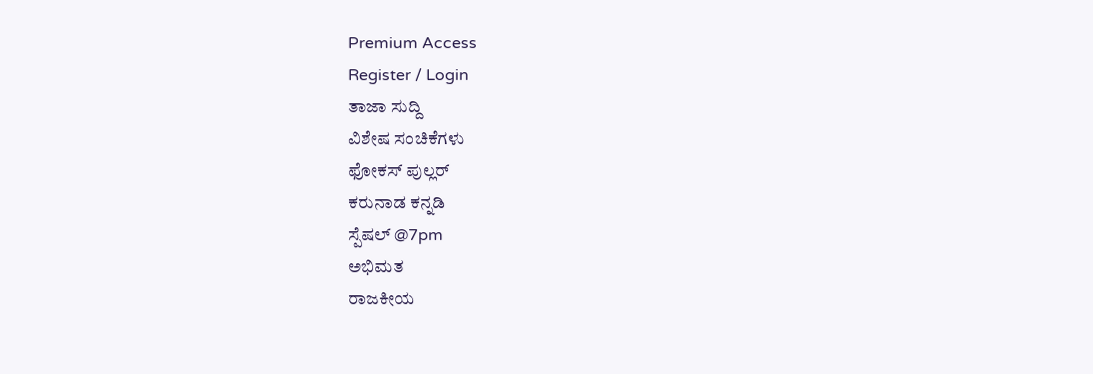Premium Access
Register / Login
ತಾಜಾ ಸುದ್ದಿ
ವಿಶೇಷ ಸಂಚಿಕೆಗಳು
ಫೋಕಸ್ ಪುಲ್ಲರ್
ಕರುನಾಡ ಕನ್ನಡಿ
ಸ್ಪೆಷಲ್ @7pm
ಅಭಿಮತ
ರಾಜಕೀಯ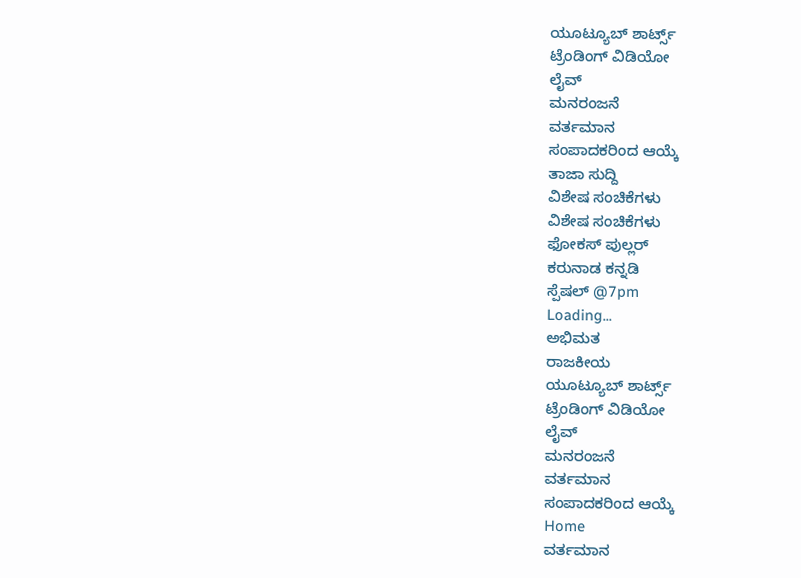ಯೂಟ್ಯೂಬ್ ಶಾರ್ಟ್ಸ್
ಟ್ರೆಂಡಿಂಗ್ ವಿಡಿಯೋ
ಲೈವ್
ಮನರಂಜನೆ
ವರ್ತಮಾನ
ಸಂಪಾದಕರಿಂದ ಆಯ್ಕೆ
ತಾಜಾ ಸುದ್ದಿ
ವಿಶೇಷ ಸಂಚಿಕೆಗಳು
ವಿಶೇಷ ಸಂಚಿಕೆಗಳು
ಫೋಕಸ್ ಪುಲ್ಲರ್
ಕರುನಾಡ ಕನ್ನಡಿ
ಸ್ಪೆಷಲ್ @7pm
Loading...
ಅಭಿಮತ
ರಾಜಕೀಯ
ಯೂಟ್ಯೂಬ್ ಶಾರ್ಟ್ಸ್
ಟ್ರೆಂಡಿಂಗ್ ವಿಡಿಯೋ
ಲೈವ್
ಮನರಂಜನೆ
ವರ್ತಮಾನ
ಸಂಪಾದಕರಿಂದ ಆಯ್ಕೆ
Home
ವರ್ತಮಾನ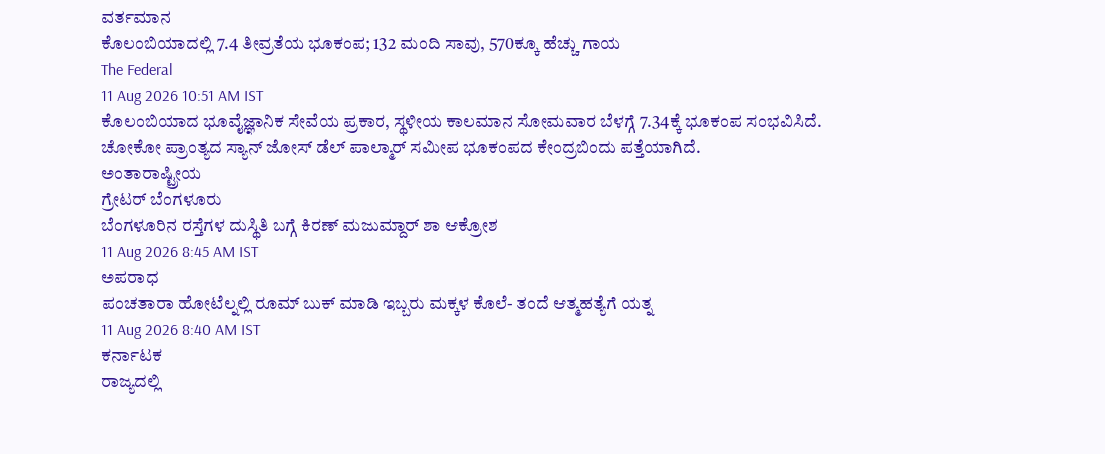ವರ್ತಮಾನ
ಕೊಲಂಬಿಯಾದಲ್ಲಿ 7.4 ತೀವ್ರತೆಯ ಭೂಕಂಪ; 132 ಮಂದಿ ಸಾವು, 570ಕ್ಕೂ ಹೆಚ್ಚು ಗಾಯ
The Federal
11 Aug 2026 10:51 AM IST
ಕೊಲಂಬಿಯಾದ ಭೂವೈಜ್ಞಾನಿಕ ಸೇವೆಯ ಪ್ರಕಾರ, ಸ್ಥಳೀಯ ಕಾಲಮಾನ ಸೋಮವಾರ ಬೆಳಗ್ಗೆ 7.34ಕ್ಕೆ ಭೂಕಂಪ ಸಂಭವಿಸಿದೆ. ಚೋಕೋ ಪ್ರಾಂತ್ಯದ ಸ್ಯಾನ್ ಜೋಸ್ ಡೆಲ್ ಪಾಲ್ಮಾರ್ ಸಮೀಪ ಭೂಕಂಪದ ಕೇಂದ್ರಬಿಂದು ಪತ್ತೆಯಾಗಿದೆ.
ಅಂತಾರಾಷ್ಟ್ರೀಯ
ಗ್ರೇಟರ್ ಬೆಂಗಳೂರು
ಬೆಂಗಳೂರಿನ ರಸ್ತೆಗಳ ದುಸ್ಥಿತಿ ಬಗ್ಗೆ ಕಿರಣ್ ಮಜುಮ್ದಾರ್ ಶಾ ಆಕ್ರೋಶ
11 Aug 2026 8:45 AM IST
ಅಪರಾಧ
ಪಂಚತಾರಾ ಹೋಟೆಲ್ನಲ್ಲಿ ರೂಮ್ ಬುಕ್ ಮಾಡಿ ಇಬ್ಬರು ಮಕ್ಕಳ ಕೊಲೆ- ತಂದೆ ಆತ್ಮಹತ್ಯೆಗೆ ಯತ್ನ
11 Aug 2026 8:40 AM IST
ಕರ್ನಾಟಕ
ರಾಜ್ಯದಲ್ಲಿ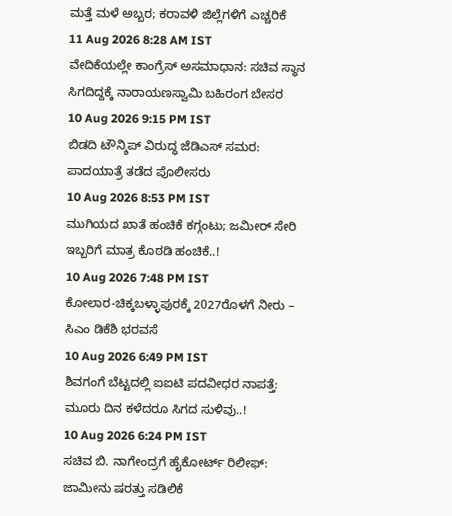ಮತ್ತೆ ಮಳೆ ಅಬ್ಬರ; ಕರಾವಳಿ ಜಿಲ್ಲೆಗಳಿಗೆ ಎಚ್ಚರಿಕೆ
11 Aug 2026 8:28 AM IST
ವೇದಿಕೆಯಲ್ಲೇ ಕಾಂಗ್ರೆಸ್ ಅಸಮಾಧಾನ: ಸಚಿವ ಸ್ಥಾನ ಸಿಗದಿದ್ದಕ್ಕೆ ನಾರಾಯಣಸ್ವಾಮಿ ಬಹಿರಂಗ ಬೇಸರ
10 Aug 2026 9:15 PM IST
ಬಿಡದಿ ಟೌನ್ಶಿಪ್ ವಿರುದ್ಧ ಜೆಡಿಎಸ್ ಸಮರ: ಪಾದಯಾತ್ರೆ ತಡೆದ ಪೊಲೀಸರು
10 Aug 2026 8:53 PM IST
ಮುಗಿಯದ ಖಾತೆ ಹಂಚಿಕೆ ಕಗ್ಗಂಟು; ಜಮೀರ್ ಸೇರಿ ಇಬ್ಬರಿಗೆ ಮಾತ್ರ ಕೊಠಡಿ ಹಂಚಿಕೆ..!
10 Aug 2026 7:48 PM IST
ಕೋಲಾರ-ಚಿಕ್ಕಬಳ್ಳಾಪುರಕ್ಕೆ 2027ರೊಳಗೆ ನೀರು – ಸಿಎಂ ಡಿಕೆಶಿ ಭರವಸೆ
10 Aug 2026 6:49 PM IST
ಶಿವಗಂಗೆ ಬೆಟ್ಟದಲ್ಲಿ ಐಐಟಿ ಪದವೀಧರ ನಾಪತ್ತೆ: ಮೂರು ದಿನ ಕಳೆದರೂ ಸಿಗದ ಸುಳಿವು..!
10 Aug 2026 6:24 PM IST
ಸಚಿವ ಬಿ. ನಾಗೇಂದ್ರಗೆ ಹೈಕೋರ್ಟ್ ರಿಲೀಫ್: ಜಾಮೀನು ಷರತ್ತು ಸಡಿಲಿಕೆ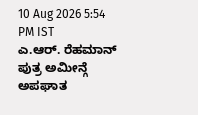10 Aug 2026 5:54 PM IST
ಎ.ಆರ್. ರೆಹಮಾನ್ ಪುತ್ರ ಅಮೀನ್ಗೆ ಅಪಘಾತ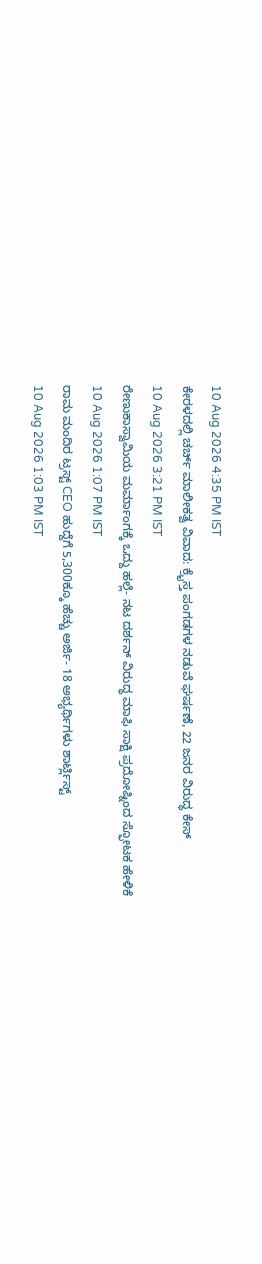10 Aug 2026 4:35 PM IST
ಕೇರಳದಲ್ಲಿ ಚರ್ಚ್ ಮಾಲೀಕತ್ವ ವಿವಾದ: ಕ್ರೈಸ್ತ ಪಂಗಡಗಳ ನಡುವೆ ಘರ್ಷಣೆ, 22 ಜನರ ವಿರುದ್ಧ ಕೇಸ್
10 Aug 2026 3:21 PM IST
ರೇಣುಕಾಸ್ವಾಮಿಯ ಮರ್ಮಾಂಗಕ್ಕೆ ಒದ್ದು ಹಲ್ಲೆ- ನಟ ದರ್ಶನ್ ವಿರುದ್ಧ ಮಾಫಿ ಸಾಕ್ಷಿ ಪ್ರದೋಷ್ನಿಂದ ಸ್ಫೋಟಕ ಹೇಳಿಕೆ
10 Aug 2026 1:07 PM IST
ರಾಮ ಮಂದಿರ ಟ್ರಸ್ಟ್ CEO ಹುದ್ದೆಗೆ 5,300ಕ್ಕೂ ಹೆಚ್ಚು ಅರ್ಜಿ- 18 ಅಭ್ಯರ್ಥಿಗಳು ಶಾರ್ಟ್ಲಿಸ್ಟ್
10 Aug 2026 1:03 PM IST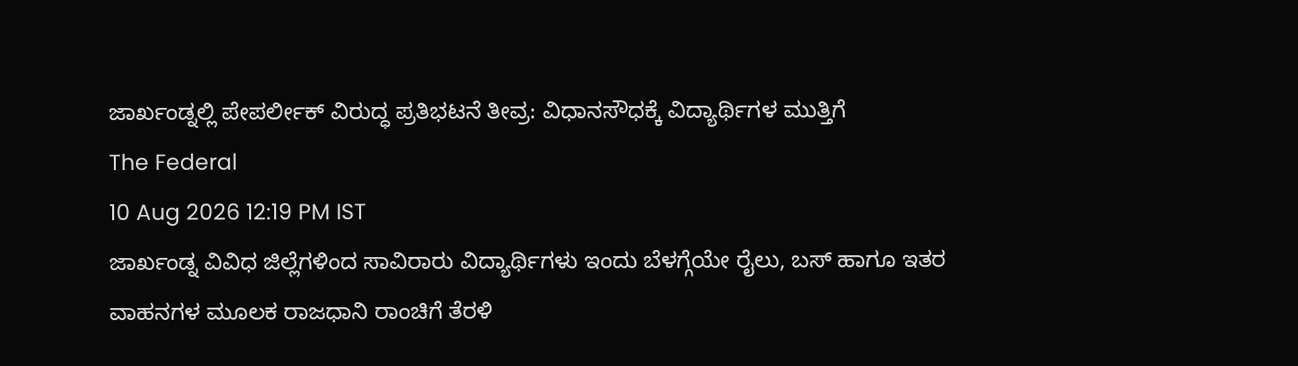ಜಾರ್ಖಂಡ್ನಲ್ಲಿ ಪೇಪರ್ಲೀಕ್ ವಿರುದ್ಧ ಪ್ರತಿಭಟನೆ ತೀವ್ರ: ವಿಧಾನಸೌಧಕ್ಕೆ ವಿದ್ಯಾರ್ಥಿಗಳ ಮುತ್ತಿಗೆ
The Federal
10 Aug 2026 12:19 PM IST
ಜಾರ್ಖಂಡ್ನ ವಿವಿಧ ಜಿಲ್ಲೆಗಳಿಂದ ಸಾವಿರಾರು ವಿದ್ಯಾರ್ಥಿಗಳು ಇಂದು ಬೆಳಗ್ಗೆಯೇ ರೈಲು, ಬಸ್ ಹಾಗೂ ಇತರ ವಾಹನಗಳ ಮೂಲಕ ರಾಜಧಾನಿ ರಾಂಚಿಗೆ ತೆರಳಿ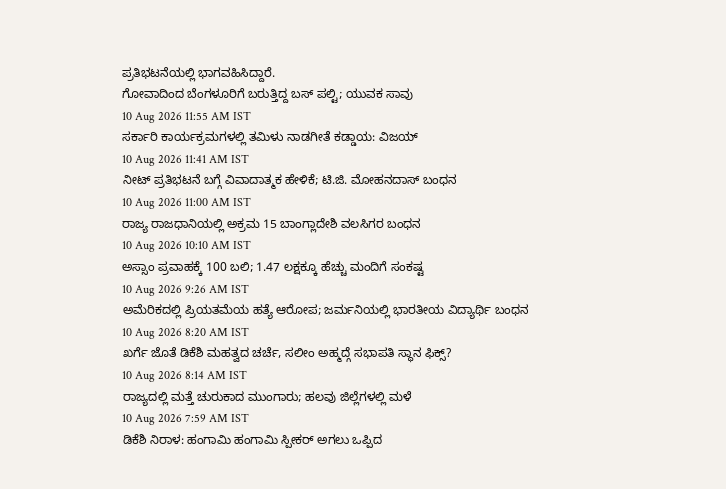ಪ್ರತಿಭಟನೆಯಲ್ಲಿ ಭಾಗವಹಿಸಿದ್ದಾರೆ.
ಗೋವಾದಿಂದ ಬೆಂಗಳೂರಿಗೆ ಬರುತ್ತಿದ್ದ ಬಸ್ ಪಲ್ಟಿ; ಯುವಕ ಸಾವು
10 Aug 2026 11:55 AM IST
ಸರ್ಕಾರಿ ಕಾರ್ಯಕ್ರಮಗಳಲ್ಲಿ ತಮಿಳು ನಾಡಗೀತೆ ಕಡ್ಡಾಯ: ವಿಜಯ್
10 Aug 2026 11:41 AM IST
ನೀಟ್ ಪ್ರತಿಭಟನೆ ಬಗ್ಗೆ ವಿವಾದಾತ್ಮಕ ಹೇಳಿಕೆ; ಟಿ.ಜಿ. ಮೋಹನದಾಸ್ ಬಂಧನ
10 Aug 2026 11:00 AM IST
ರಾಜ್ಯ ರಾಜಧಾನಿಯಲ್ಲಿ ಅಕ್ರಮ 15 ಬಾಂಗ್ಲಾದೇಶಿ ವಲಸಿಗರ ಬಂಧನ
10 Aug 2026 10:10 AM IST
ಅಸ್ಸಾಂ ಪ್ರವಾಹಕ್ಕೆ 100 ಬಲಿ; 1.47 ಲಕ್ಷಕ್ಕೂ ಹೆಚ್ಚು ಮಂದಿಗೆ ಸಂಕಷ್ಟ
10 Aug 2026 9:26 AM IST
ಅಮೆರಿಕದಲ್ಲಿ ಪ್ರಿಯತಮೆಯ ಹತ್ಯೆ ಆರೋಪ; ಜರ್ಮನಿಯಲ್ಲಿ ಭಾರತೀಯ ವಿದ್ಯಾರ್ಥಿ ಬಂಧನ
10 Aug 2026 8:20 AM IST
ಖರ್ಗೆ ಜೊತೆ ಡಿಕೆಶಿ ಮಹತ್ವದ ಚರ್ಚೆ, ಸಲೀಂ ಅಹ್ಮದ್ಗೆ ಸಭಾಪತಿ ಸ್ಥಾನ ಫಿಕ್ಸ್?
10 Aug 2026 8:14 AM IST
ರಾಜ್ಯದಲ್ಲಿ ಮತ್ತೆ ಚುರುಕಾದ ಮುಂಗಾರು; ಹಲವು ಜಿಲ್ಲೆಗಳಲ್ಲಿ ಮಳೆ
10 Aug 2026 7:59 AM IST
ಡಿಕೆಶಿ ನಿರಾಳ: ಹಂಗಾಮಿ ಹಂಗಾಮಿ ಸ್ಪೀಕರ್ ಅಗಲು ಒಪ್ಪಿದ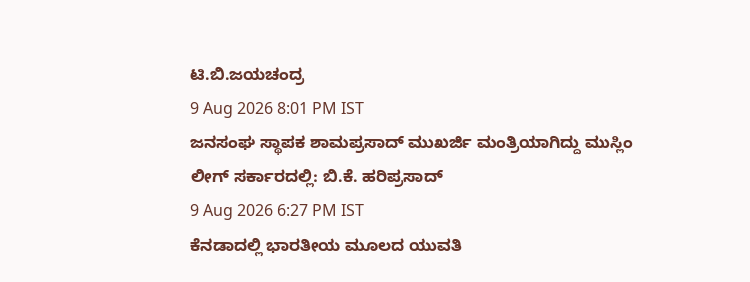ಟಿ.ಬಿ.ಜಯಚಂದ್ರ
9 Aug 2026 8:01 PM IST
ಜನಸಂಘ ಸ್ಥಾಪಕ ಶಾಮಪ್ರಸಾದ್ ಮುಖರ್ಜಿ ಮಂತ್ರಿಯಾಗಿದ್ದು ಮುಸ್ಲಿಂ ಲೀಗ್ ಸರ್ಕಾರದಲ್ಲಿ: ಬಿ.ಕೆ. ಹರಿಪ್ರಸಾದ್
9 Aug 2026 6:27 PM IST
ಕೆನಡಾದಲ್ಲಿ ಭಾರತೀಯ ಮೂಲದ ಯುವತಿ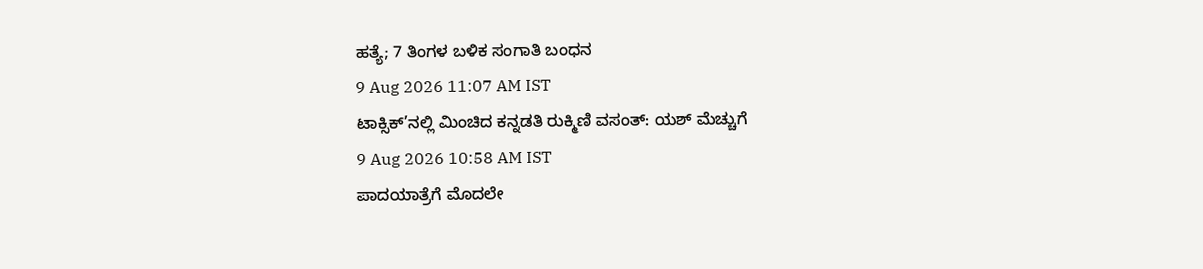ಹತ್ಯೆ; 7 ತಿಂಗಳ ಬಳಿಕ ಸಂಗಾತಿ ಬಂಧನ
9 Aug 2026 11:07 AM IST
ಟಾಕ್ಸಿಕ್’ನಲ್ಲಿ ಮಿಂಚಿದ ಕನ್ನಡತಿ ರುಕ್ಮಿಣಿ ವಸಂತ್: ಯಶ್ ಮೆಚ್ಚುಗೆ
9 Aug 2026 10:58 AM IST
ಪಾದಯಾತ್ರೆಗೆ ಮೊದಲೇ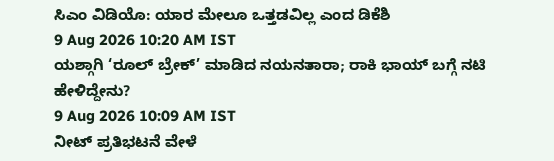ಸಿಎಂ ವಿಡಿಯೊ: ಯಾರ ಮೇಲೂ ಒತ್ತಡವಿಲ್ಲ ಎಂದ ಡಿಕೆಶಿ
9 Aug 2026 10:20 AM IST
ಯಶ್ಗಾಗಿ ‘ರೂಲ್ ಬ್ರೇಕ್’ ಮಾಡಿದ ನಯನತಾರಾ; ರಾಕಿ ಭಾಯ್ ಬಗ್ಗೆ ನಟಿ ಹೇಳಿದ್ದೇನು?
9 Aug 2026 10:09 AM IST
ನೀಟ್ ಪ್ರತಿಭಟನೆ ವೇಳೆ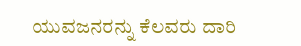ಯುವಜನರನ್ನು ಕೆಲವರು ದಾರಿ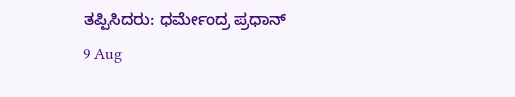ತಪ್ಪಿಸಿದರು: ಧರ್ಮೇಂದ್ರ ಪ್ರಧಾನ್
9 Aug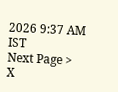2026 9:37 AM IST
Next Page >
X